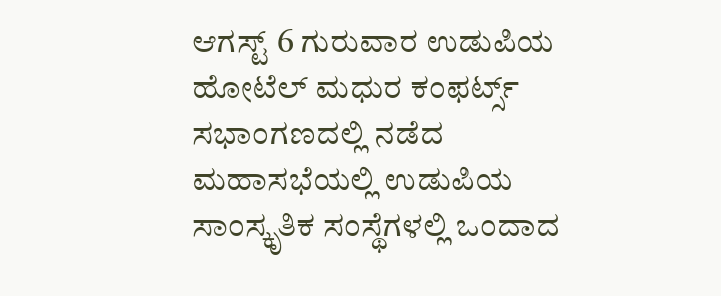ಆಗಸ್ಟ್ 6 ಗುರುವಾರ ಉಡುಪಿಯ ಹೋಟೆಲ್ ಮಧುರ ಕಂಫರ್ಟ್ಸ್ ಸಭಾಂಗಣದಲ್ಲಿ ನಡೆದ ಮಹಾಸಭೆಯಲ್ಲಿ ಉಡುಪಿಯ ಸಾಂಸ್ಕೃತಿಕ ಸಂಸ್ಥೆಗಳಲ್ಲಿ ಒಂದಾದ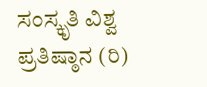ಸಂಸ್ಕೃತಿ ವಿಶ್ವ ಪ್ರತಿಷ್ಠಾನ (ರಿ)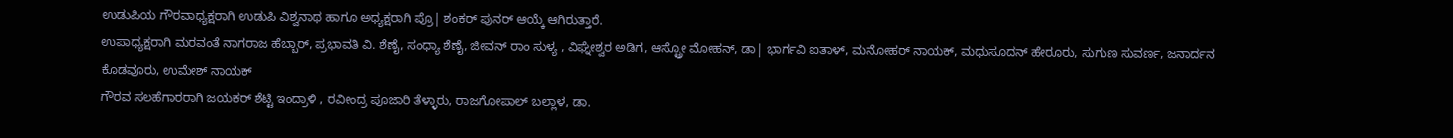ಉಡುಪಿಯ ಗೌರವಾಧ್ಯಕ್ಷರಾಗಿ ಉಡುಪಿ ವಿಶ್ವನಾಥ ಹಾಗೂ ಅಧ್ಯಕ್ಷರಾಗಿ ಪ್ರೊ| ಶಂಕರ್ ಪುನರ್ ಆಯ್ಕೆ ಆಗಿರುತ್ತಾರೆ.
ಉಪಾಧ್ಯಕ್ಷರಾಗಿ ಮರವಂತೆ ನಾಗರಾಜ ಹೆಬ್ಬಾರ್, ಪ್ರಭಾವತಿ ವಿ. ಶೆಣೈ, ಸಂಧ್ಯಾ ಶೆಣೈ, ಜೀವನ್ ರಾಂ ಸುಳ್ಯ , ವಿಘ್ನೇಶ್ವರ ಅಡಿಗ, ಆಸ್ಟ್ರೋ ಮೋಹನ್, ಡಾ| ಭಾರ್ಗವಿ ಐತಾಳ್, ಮನೋಹರ್ ನಾಯಕ್, ಮಧುಸೂದನ್ ಹೇರೂರು, ಸುಗುಣ ಸುವರ್ಣ, ಜನಾರ್ದನ ಕೊಡವೂರು, ಉಮೇಶ್ ನಾಯಕ್
ಗೌರವ ಸಲಹೆಗಾರರಾಗಿ ಜಯಕರ್ ಶೆಟ್ಟಿ ಇಂದ್ರಾಳಿ , ರವೀಂದ್ರ ಪೂಜಾರಿ ತೆಳ್ಳಾರು, ರಾಜಗೋಪಾಲ್ ಬಲ್ಲಾಳ, ಡಾ.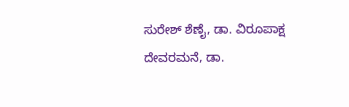ಸುರೇಶ್ ಶೆಣೈ, ಡಾ. ವಿರೂಪಾಕ್ಷ ದೇವರಮನೆ, ಡಾ.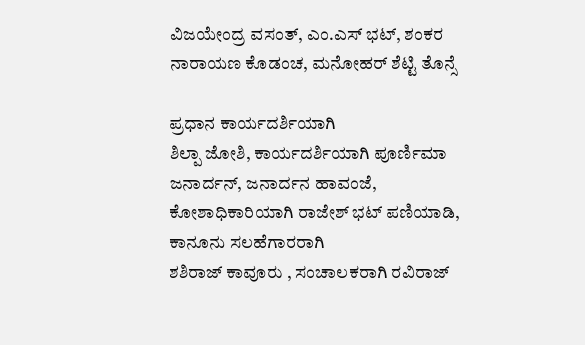ವಿಜಯೇಂದ್ರ ವಸಂತ್, ಎಂ.ಎಸ್ ಭಟ್, ಶಂಕರ ನಾರಾಯಣ ಕೊಡಂಚ, ಮನೋಹರ್ ಶೆಟ್ಟಿ ತೊನ್ಸೆ

ಪ್ರಧಾನ ಕಾರ್ಯದರ್ಶಿಯಾಗಿ
ಶಿಲ್ಪಾ ಜೋಶಿ, ಕಾರ್ಯದರ್ಶಿಯಾಗಿ ಪೂರ್ಣಿಮಾ ಜನಾರ್ದನ್, ಜನಾರ್ದನ ಹಾವಂಜೆ, ಕೋಶಾಧಿಕಾರಿಯಾಗಿ ರಾಜೇಶ್ ಭಟ್ ಪಣಿಯಾಡಿ, ಕಾನೂನು ಸಲಹೆಗಾರರಾಗಿ
ಶಶಿರಾಜ್ ಕಾವೂರು , ಸಂಚಾಲಕರಾಗಿ ರವಿರಾಜ್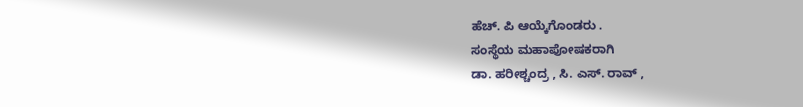ಹೆಚ್. ಪಿ ಆಯ್ಕೆಗೊಂಡರು .
ಸಂಸ್ಥೆಯ ಮಹಾಪೋಷಕರಾಗಿ
ಡಾ. ಹರೀಶ್ಚಂದ್ರ , ಸಿ. ಎಸ್. ರಾವ್ ,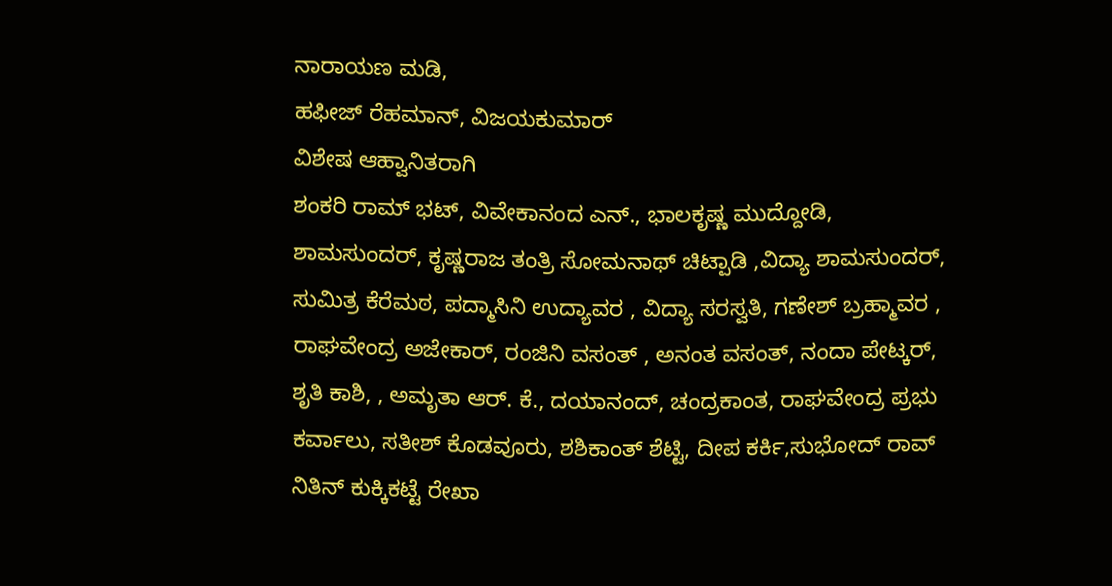ನಾರಾಯಣ ಮಡಿ,
ಹಫೀಜ್ ರೆಹಮಾನ್, ವಿಜಯಕುಮಾರ್
ವಿಶೇಷ ಆಹ್ವಾನಿತರಾಗಿ
ಶಂಕರಿ ರಾಮ್ ಭಟ್, ವಿವೇಕಾನಂದ ಎನ್., ಭಾಲಕೃಷ್ಣ ಮುದ್ದೋಡಿ, ಶಾಮಸುಂದರ್, ಕೃಷ್ಣರಾಜ ತಂತ್ರಿ ಸೋಮನಾಥ್ ಚಿಟ್ಪಾಡಿ ,ವಿದ್ಯಾ ಶಾಮಸುಂದರ್, ಸುಮಿತ್ರ ಕೆರೆಮಠ, ಪದ್ಮಾಸಿನಿ ಉದ್ಯಾವರ , ವಿದ್ಯಾ ಸರಸ್ವತಿ, ಗಣೇಶ್ ಬ್ರಹ್ಮಾವರ , ರಾಘವೇಂದ್ರ ಅಜೇಕಾರ್, ರಂಜಿನಿ ವಸಂತ್ , ಅನಂತ ವಸಂತ್, ನಂದಾ ಪೇಟ್ಕರ್, ಶೃತಿ ಕಾಶಿ, , ಅಮೃತಾ ಆರ್. ಕೆ., ದಯಾನಂದ್, ಚಂದ್ರಕಾಂತ, ರಾಘವೇಂದ್ರ ಪ್ರಭು ಕರ್ವಾಲು, ಸತೀಶ್ ಕೊಡವೂರು, ಶಶಿಕಾಂತ್ ಶೆಟ್ಟಿ, ದೀಪ ಕರ್ಕಿ,ಸುಭೋದ್ ರಾವ್ ನಿತಿನ್ ಕುಕ್ಕಿಕಟ್ಟೆ ರೇಖಾ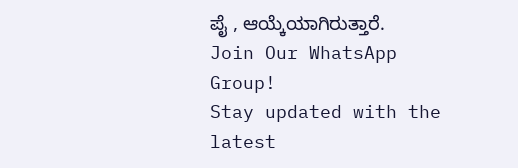ಪೈ , ಆಯ್ಕೆಯಾಗಿರುತ್ತಾರೆ.
Join Our WhatsApp Group!
Stay updated with the latest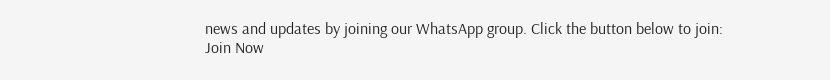news and updates by joining our WhatsApp group. Click the button below to join:
Join Now